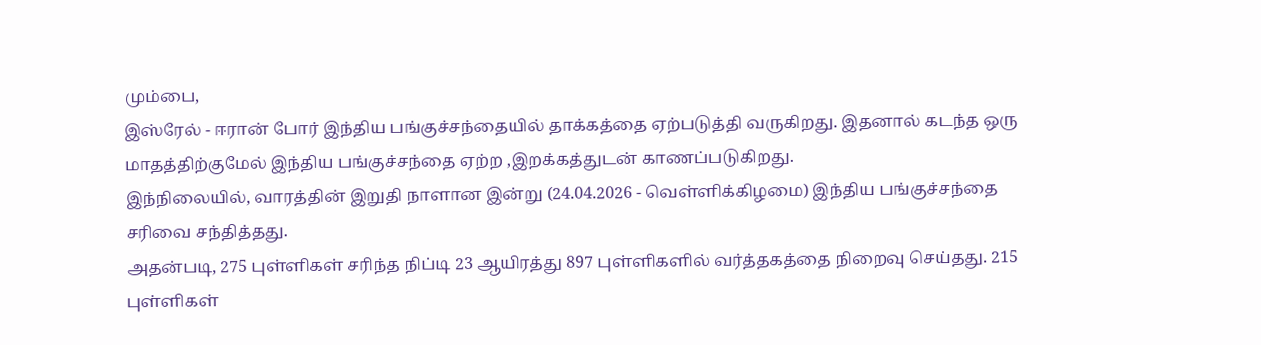மும்பை,
இஸ்ரேல் - ஈரான் போர் இந்திய பங்குச்சந்தையில் தாக்கத்தை ஏற்படுத்தி வருகிறது. இதனால் கடந்த ஒரு மாதத்திற்குமேல் இந்திய பங்குச்சந்தை ஏற்ற ,இறக்கத்துடன் காணப்படுகிறது.
இந்நிலையில், வாரத்தின் இறுதி நாளான இன்று (24.04.2026 - வெள்ளிக்கிழமை) இந்திய பங்குச்சந்தை சரிவை சந்தித்தது.
அதன்படி, 275 புள்ளிகள் சரிந்த நிப்டி 23 ஆயிரத்து 897 புள்ளிகளில் வர்த்தகத்தை நிறைவு செய்தது. 215 புள்ளிகள்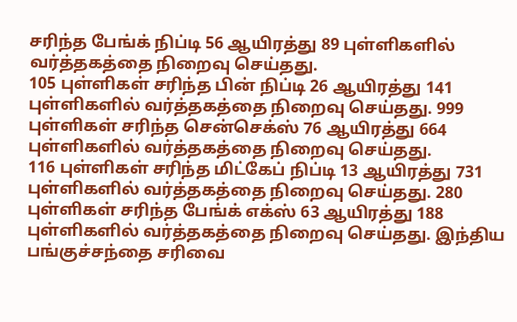சரிந்த பேங்க் நிப்டி 56 ஆயிரத்து 89 புள்ளிகளில் வர்த்தகத்தை நிறைவு செய்தது.
105 புள்ளிகள் சரிந்த பின் நிப்டி 26 ஆயிரத்து 141 புள்ளிகளில் வர்த்தகத்தை நிறைவு செய்தது. 999 புள்ளிகள் சரிந்த சென்செக்ஸ் 76 ஆயிரத்து 664 புள்ளிகளில் வர்த்தகத்தை நிறைவு செய்தது.
116 புள்ளிகள் சரிந்த மிட்கேப் நிப்டி 13 ஆயிரத்து 731 புள்ளிகளில் வர்த்தகத்தை நிறைவு செய்தது. 280 புள்ளிகள் சரிந்த பேங்க் எக்ஸ் 63 ஆயிரத்து 188 புள்ளிகளில் வர்த்தகத்தை நிறைவு செய்தது. இந்திய பங்குச்சந்தை சரிவை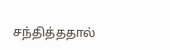சந்தித்ததால்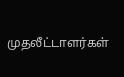முதலீட்டாளர்கள்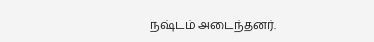நஷ்டம் அடைந்தனர்.